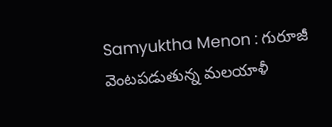Samyuktha Menon : గురూజీ వెంటపడుతున్న మలయాళీ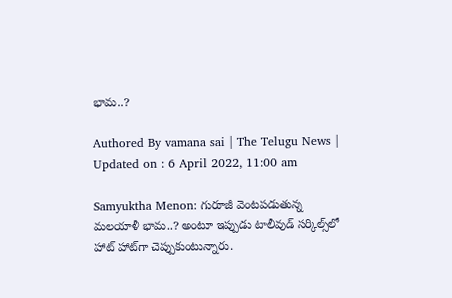భామ..?

Authored By vamana sai | The Telugu News | Updated on : 6 April 2022, 11:00 am

Samyuktha Menon: గురూజీ వెంటపడుతున్న మలయాళీ భామ..? అంటూ ఇప్పుడు టాలీవుడ్ సర్కిల్స్‌లో హాట్ హాట్‌గా చెప్పుకుంటున్నారు.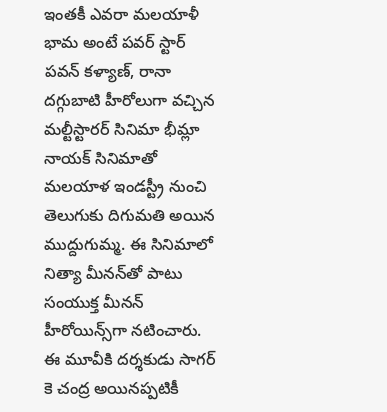ఇంతకీ ఎవరా మలయాళీ భామ అంటే పవర్ స్టార్ పవన్ కళ్యాణ్, రానా దగ్గుబాటి హీరోలుగా వచ్చిన మల్టీస్టారర్ సినిమా భీమ్లా నాయక్ సినిమాతో మలయాళ ఇండస్ట్రీ నుంచి తెలుగుకు దిగుమతి అయిన ముద్దుగుమ్మ. ఈ సినిమాలో నిత్యా మీనన్‌తో పాటు సంయుక్త మీనన్ హీరోయిన్స్‌గా నటించారు. ఈ మూవీకి దర్శకుడు సాగర్ కె చంద్ర అయినప్పటికీ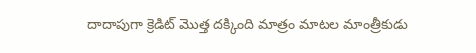దాదాపుగా క్రెడిట్ మొత్త దక్కింది మాత్రం మాటల మాంత్రీకుడు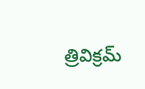త్రివిక్రమ్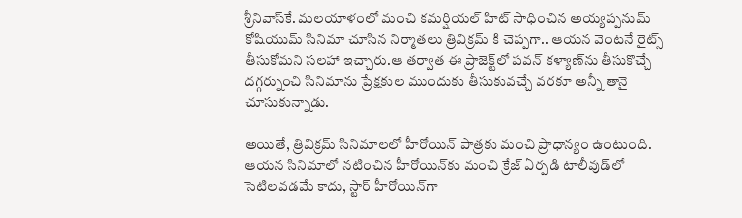శ్రీనివాస్‌కే. మలయాళంలో మంచి కమర్షియల్ హిట్ సాధించిన అయ్యప్పనుమ్ కోషియుమ్ సినిమా చూసిన నిర్మాతలు త్రివిక్రమ్ కి చెప్పగా.. ఆయన వెంటనే రైట్స్ తీసుకోమని సలహా ఇచ్చారు.ఆ తర్వాత ఈ ప్రాజెక్ట్‌లో పవన్ కళ్యాణ్‌ను తీసుకొచ్చే దగ్గర్నుంచి సినిమాను ప్రేక్షకుల ముందుకు తీసుకువచ్చే వరకూ అన్నీ తానై చూసుకున్నాడు.

అయితే, త్రివిక్రమ్ సినిమాలలో హీరోయిన్ పాత్రకు మంచి ప్రాధాన్యం ఉంటుంది. ఆయన సినిమాలో నటించిన హీరోయిన్‌కు మంచి క్రేజ్ ఏర్పడి టాలీవుడ్‌లో సెటిలవడమే కాదు, స్టార్ హీరోయిన్‌గా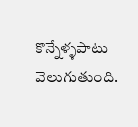కొన్నేళ్ళపాటు వెలుగుతుంది.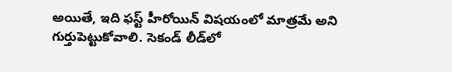అయితే, ఇది ఫస్ట్ హీరోయిన్ విషయంలో మాత్రమే అని గుర్తుపెట్టుకోవాలి. సెకండ్ లీడ్‌లో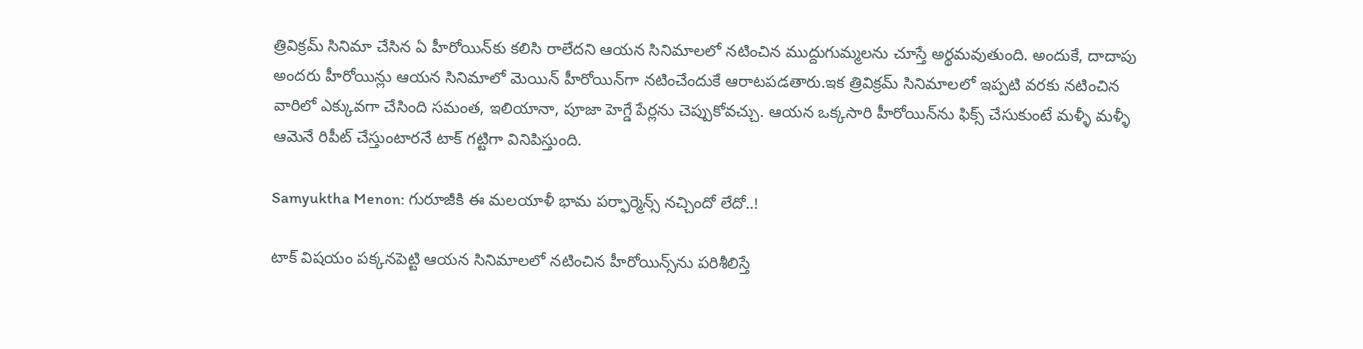త్రివిక్రమ్ సినిమా చేసిన ఏ హీరోయిన్‌కు కలిసి రాలేదని ఆయన సినిమాలలో నటించిన ముద్దుగుమ్మలను చూస్తే అర్థమవుతుంది. అందుకే, దాదాపు అందరు హీరోయిన్లు ఆయన సినిమాలో మెయిన్ హీరోయిన్‌గా నటించేందుకే ఆరాటపడతారు.ఇక త్రివిక్రమ్ సినిమాలలో ఇప్పటి వరకు నటించిన వారిలో ఎక్కువగా చేసింది సమంత, ఇలియానా, పూజా హెగ్డే పేర్లను చెప్పుకోవచ్చు. ఆయన ఒక్కసారి హీరోయిన్‌ను ఫిక్స్ చేసుకుంటే మళ్ళీ మళ్ళీ ఆమెనే రిపీట్ చేస్తుంటారనే టాక్ గట్టిగా వినిపిస్తుంది.

Samyuktha Menon: గురూజీకి ఈ మలయాళీ భామ పర్ఫార్మెన్స్ నచ్చిందో లేదో..!

టాక్ విషయం పక్కనపెట్టి ఆయన సినిమాలలో నటించిన హీరోయిన్స్‌ను పరిశీలిస్తే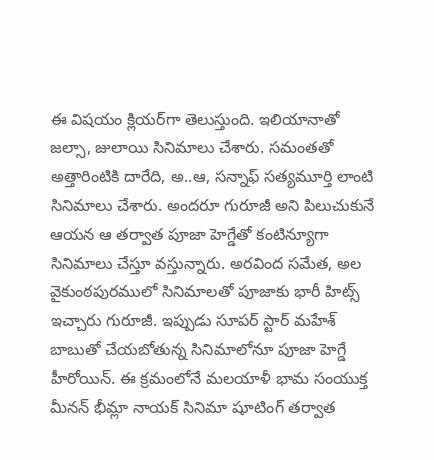ఈ విషయం క్లియర్‌గా తెలుస్తుంది. ఇలియానాతో జల్సా, జులాయి సినిమాలు చేశారు. సమంతతో అత్తారింటికి దారేది, అ..ఆ, సన్నాఫ్ సత్యమూర్తి లాంటి సినిమాలు చేశారు. అందరూ గురూజీ అని పిలుచుకునే ఆయన ఆ తర్వాత పూజా హెగ్డేతో కంటిన్యూగా సినిమాలు చేస్తూ వస్తున్నారు. అరవింద సమేత, అల వైకుంఠపురములో సినిమాలతో పూజాకు భారీ హిట్స్ ఇచ్చారు గురూజీ. ఇప్పుడు సూపర్ స్టార్ మహేశ్ బాబుతో చేయబోతున్న సినిమాలోనూ పూజా హెగ్డే హీరోయిన్. ఈ క్రమంలోనే మలయాళీ భామ సంయుక్త మీనన్ భీమ్లా నాయక్ సినిమా షూటింగ్ తర్వాత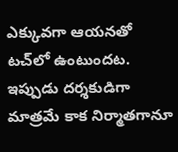ఎక్కువగా ఆయనతో టచ్‌లో ఉంటుందట. ఇప్పుడు దర్శకుడిగా మాత్రమే కాక నిర్మాతగానూ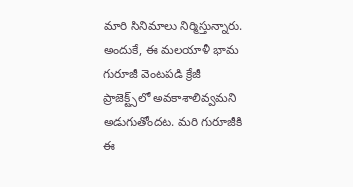మారి సినిమాలు నిర్మిస్తున్నారు. అందుకే, ఈ మలయాళీ భామ గురూజీ వెంటపడి క్రేజీ ప్రాజెక్ట్స్‌లో అవకాశాలివ్వమని అడుగుతోందట. మరి గురూజీకి ఈ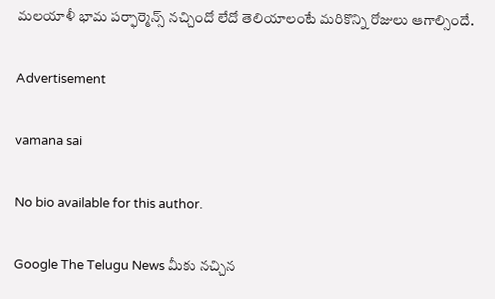మలయాళీ భామ పర్ఫార్మెన్స్ నచ్చిందో లేదో తెలియాలంటే మరికొన్ని రోజులు ఆగాల్సిందే.

Advertisement

vamana sai

No bio available for this author.

Google The Telugu News మీకు నచ్చిన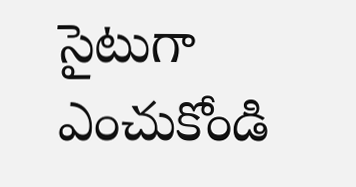సైటుగా ఎంచుకోండి